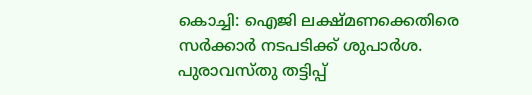കൊച്ചി: ഐജി ലക്ഷ്മണക്കെതിരെ സർക്കാർ നടപടിക്ക് ശുപാർശ. പുരാവസ്തു തട്ടിപ്പ്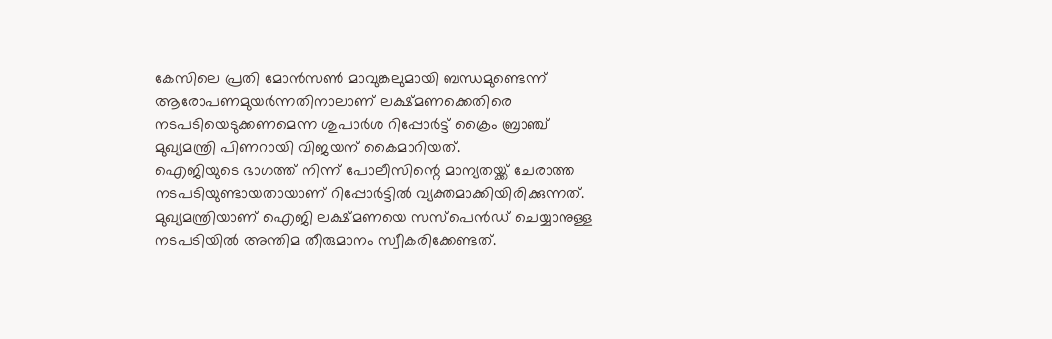കേസിലെ പ്രതി മോൻസൺ മാവുങ്കലുമായി ബന്ധമുണ്ടെന്ന് ആരോപണമുയർന്നതിനാലാണ് ലക്ഷ്മണക്കെതിരെ നടപടിയെടുക്കണമെന്ന ശുപാർശ റിപ്പോർട്ട് ക്രൈം ബ്രാഞ്ച് മുഖ്യമന്ത്രി പിണറായി വിജയന് കൈമാറിയത്.
ഐജിയുടെ ഭാഗത്ത് നിന്ന് പോലീസിന്റെ മാന്യതയ്ക്ക് ചേരാത്ത നടപടിയുണ്ടായതായാണ് റിപ്പോർട്ടിൽ വ്യക്തമാക്കിയിരിക്കുന്നത്. മുഖ്യമന്ത്രിയാണ് ഐജി ലക്ഷ്മണയെ സസ്പെൻഡ് ചെയ്യാനുള്ള നടപടിയിൽ അന്തിമ തീരുമാനം സ്വീകരിക്കേണ്ടത്.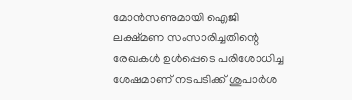മോൻസണുമായി ഐജി ലക്ഷ്മണ സംസാരിച്ചതിന്റെ രേഖകൾ ഉൾപ്പെടെ പരിശോധിച്ച ശേഷമാണ് നടപടിക്ക് ശുപാർശ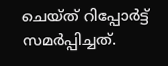ചെയ്ത് റിപ്പോർട്ട് സമർപ്പിച്ചത്.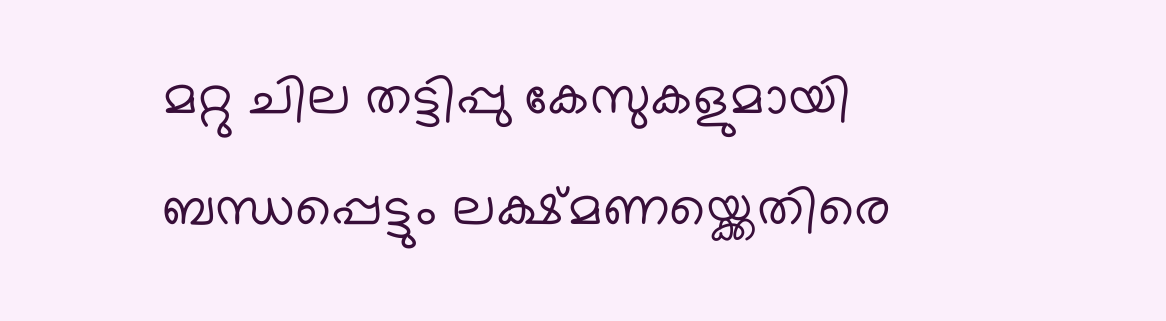മറ്റു ചില തട്ടിപ്പു കേസുകളുമായി ബന്ധപ്പെട്ടും ലക്ഷ്മണയ്ക്കെതിരെ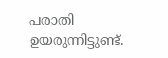പരാതി ഉയരുന്നിട്ടുണ്ട്.